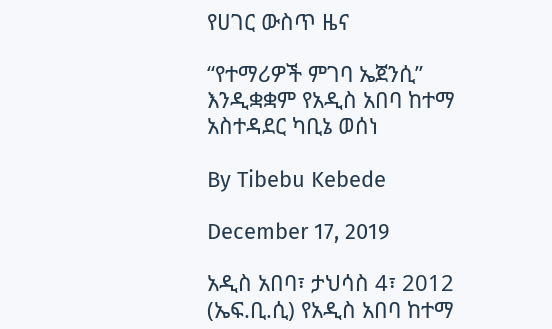የሀገር ውስጥ ዜና

“የተማሪዎች ምገባ ኤጀንሲ” እንዲቋቋም የአዲስ አበባ ከተማ አስተዳደር ካቢኔ ወሰነ

By Tibebu Kebede

December 17, 2019

አዲስ አበባ፣ ታህሳስ 4፣ 2012 (ኤፍ.ቢ.ሲ) የአዲስ አበባ ከተማ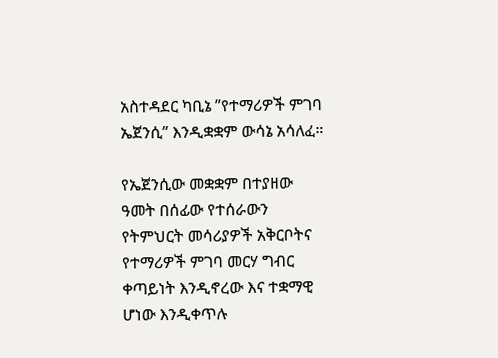አስተዳደር ካቢኔ ”የተማሪዎች ምገባ ኤጀንሲ” እንዲቋቋም ውሳኔ አሳለፈ።

የኤጀንሲው መቋቋም በተያዘው ዓመት በሰፊው የተሰራውን የትምህርት መሳሪያዎች አቅርቦትና የተማሪዎች ምገባ መርሃ ግብር ቀጣይነት እንዲኖረው እና ተቋማዊ ሆነው እንዲቀጥሉ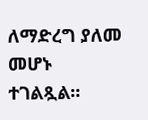ለማድረግ ያለመ መሆኑ ተገልጿል።